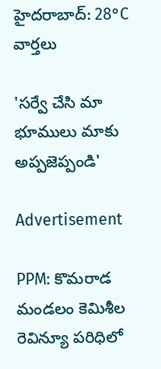హైదరాబాద్: 28°C
వార్తలు

'సర్వే చేసి మా భూములు మాకు అప్పజెప్పండి'

Advertisement

PPM: కొమరాడ మండలం కెమిశీల రెవిన్యూ పరిధిలో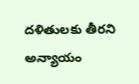దళితులకు తీరని అన్యాయం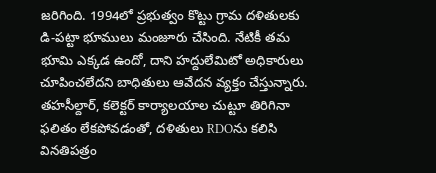జరిగింది. 1994లో ప్రభుత్వం కొట్టు గ్రామ దళితులకు డి-పట్టా భూములు మంజూరు చేసింది. నేటికీ తమ భూమి ఎక్కడ ఉందో, దాని హద్దులేమిటో అధికారులు చూపించలేదని బాధితులు ఆవేదన వ్యక్తం చేస్తున్నారు. తహసీల్దార్, కలెక్టర్ కార్యాలయాల చుట్టూ తిరిగినా ఫలితం లేకపోవడంతో, దళితులు RDOను కలిసి వినతిపత్రం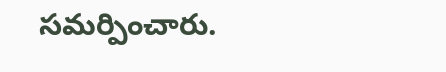సమర్పించారు.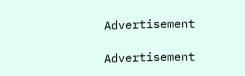Advertisement

Advertisement